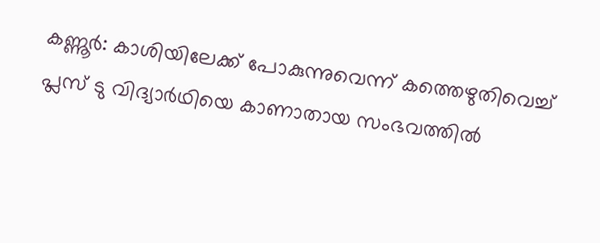കണ്ണൂർ: കാശിയിലേക്ക് പോകുന്നുവെന്ന് കത്തെഴുതിവെച്ച് പ്ലസ് ടു വിദ്യാർഥിയെ കാണാതായ സംഭവത്തിൽ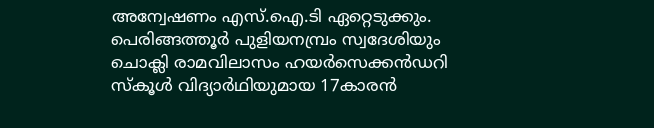അന്വേഷണം എസ്.ഐ.ടി ഏറ്റെടുക്കും. പെരിങ്ങത്തൂർ പുളിയനമ്പ്രം സ്വദേശിയും ചൊക്ലി രാമവിലാസം ഹയർസെക്കൻഡറി സ്കൂൾ വിദ്യാർഥിയുമായ 17കാരൻ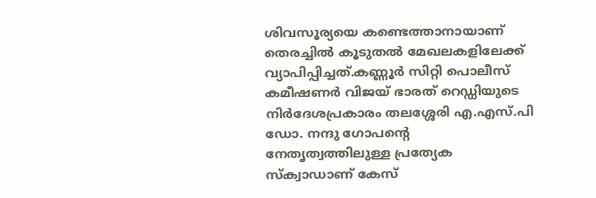ശിവസൂര്യയെ കണ്ടെത്താനായാണ് തെരച്ചിൽ കൂടുതൽ മേഖലകളിലേക്ക് വ്യാപിപ്പിച്ചത്.കണ്ണൂർ സിറ്റി പൊലീസ് കമീഷണർ വിജയ് ഭാരത് റെഡ്ഡിയുടെ നിർദേശപ്രകാരം തലശ്ശേരി എ.എസ്.പി ഡോ. നന്ദു ഗോപന്റെ നേതൃത്വത്തിലുള്ള പ്രത്യേക സ്ക്വാഡാണ് കേസ്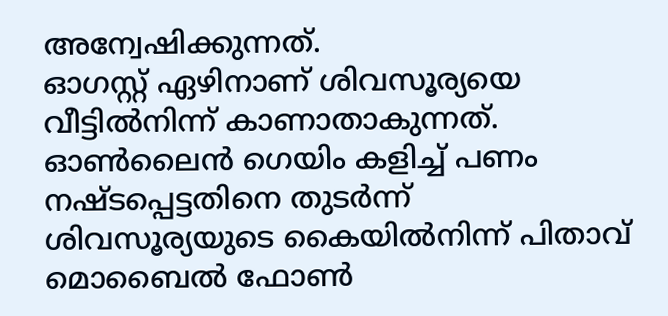അന്വേഷിക്കുന്നത്.
ഓഗസ്റ്റ് ഏഴിനാണ് ശിവസൂര്യയെ വീട്ടിൽനിന്ന് കാണാതാകുന്നത്. ഓൺലൈൻ ഗെയിം കളിച്ച് പണം നഷ്ടപ്പെട്ടതിനെ തുടർന്ന് ശിവസൂര്യയുടെ കൈയിൽനിന്ന് പിതാവ് മൊബൈൽ ഫോൺ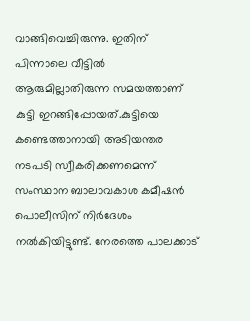വാങ്ങിവെച്ചിരുന്നു. ഇതിന് പിന്നാലെ വീട്ടിൽ ആരുമില്ലാതിരുന്ന സമയത്താണ് കുട്ടി ഇറങ്ങിപ്പോയത്.കുട്ടിയെ കണ്ടെത്താനായി അടിയന്തര നടപടി സ്വീകരിക്കണമെന്ന് സംസ്ഥാന ബാലാവകാശ കമീഷൻ പൊലീസിന് നിർദേശം നൽകിയിട്ടുണ്ട്. നേരത്തെ പാലക്കാട്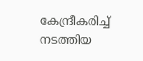കേന്ദ്രീകരിച്ച് നടത്തിയ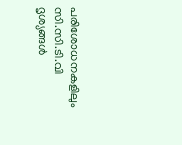പരിശോധനകളിലും സി.സി.ടി.വി ദൃശ്യങ്ങൾ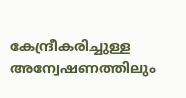കേന്ദ്രീകരിച്ചുള്ള അന്വേഷണത്തിലും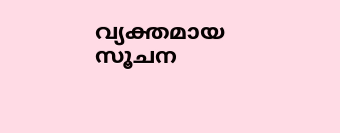വ്യക്തമായ സൂചന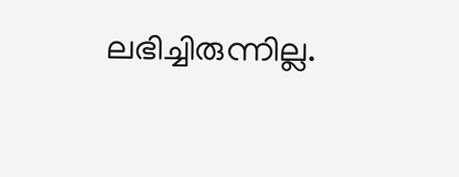ലഭിച്ചിരുന്നില്ല.